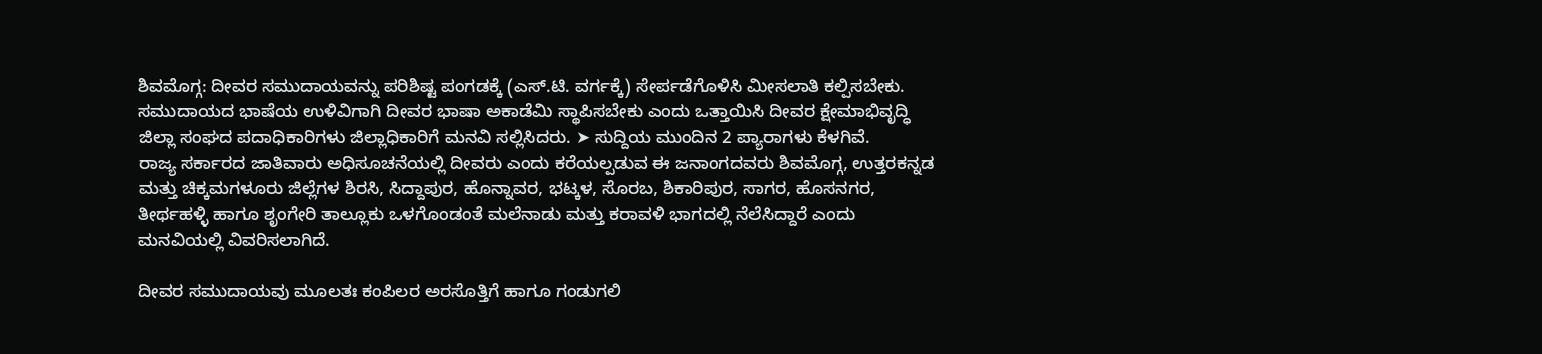ಶಿವಮೊಗ್ಗ: ದೀವರ ಸಮುದಾಯವನ್ನು ಪರಿಶಿಷ್ಟ ಪಂಗಡಕ್ಕೆ (ಎಸ್.ಟಿ. ವರ್ಗಕ್ಕೆ) ಸೇರ್ಪಡೆಗೊಳಿಸಿ ಮೀಸಲಾತಿ ಕಲ್ಪಿಸಬೇಕು. ಸಮುದಾಯದ ಭಾಷೆಯ ಉಳಿವಿಗಾಗಿ ದೀವರ ಭಾಷಾ ಅಕಾಡೆಮಿ ಸ್ಥಾಪಿಸಬೇಕು ಎಂದು ಒತ್ತಾಯಿಸಿ ದೀವರ ಕ್ಷೇಮಾಭಿವೃದ್ಧಿ ಜಿಲ್ಲಾ ಸಂಘದ ಪದಾಧಿಕಾರಿಗಳು ಜಿಲ್ಲಾಧಿಕಾರಿಗೆ ಮನವಿ ಸಲ್ಲಿಸಿದರು. ➤ ಸುದ್ದಿಯ ಮುಂದಿನ 2 ಪ್ಯಾರಾಗಳು ಕೆಳಗಿವೆ.
ರಾಜ್ಯ ಸರ್ಕಾರದ ಜಾತಿವಾರು ಅಧಿಸೂಚನೆಯಲ್ಲಿ ದೀವರು ಎಂದು ಕರೆಯಲ್ಪಡುವ ಈ ಜನಾಂಗದವರು ಶಿವಮೊಗ್ಗ, ಉತ್ತರಕನ್ನಡ ಮತ್ತು ಚಿಕ್ಕಮಗಳೂರು ಜಿಲ್ಲೆಗಳ ಶಿರಸಿ, ಸಿದ್ದಾಪುರ, ಹೊನ್ನಾವರ, ಭಟ್ಕಳ, ಸೊರಬ, ಶಿಕಾರಿಪುರ, ಸಾಗರ, ಹೊಸನಗರ, ತೀರ್ಥಹಳ್ಳಿ ಹಾಗೂ ಶೃಂಗೇರಿ ತಾಲ್ಲೂಕು ಒಳಗೊಂಡಂತೆ ಮಲೆನಾಡು ಮತ್ತು ಕರಾವಳಿ ಭಾಗದಲ್ಲಿ ನೆಲೆಸಿದ್ದಾರೆ ಎಂದು ಮನವಿಯಲ್ಲಿ ವಿವರಿಸಲಾಗಿದೆ.

ದೀವರ ಸಮುದಾಯವು ಮೂಲತಃ ಕಂಪಿಲರ ಅರಸೊತ್ತಿಗೆ ಹಾಗೂ ಗಂಡುಗಲಿ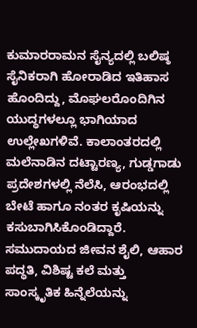ಕುಮಾರರಾಮನ ಸೈನ್ಯದಲ್ಲಿ ಬಲಿಷ್ಠ ಸೈನಿಕರಾಗಿ ಹೋರಾಡಿದ ಇತಿಹಾಸ ಹೊಂದಿದ್ದು, ಮೊಘಲರೊಂದಿಗಿನ ಯುದ್ಧಗಳಲ್ಲೂ ಭಾಗಿಯಾದ ಉಲ್ಲೇಖಗಳಿವೆ. ಕಾಲಾಂತರದಲ್ಲಿ ಮಲೆನಾಡಿನ ದಟ್ಟಾರಣ್ಯ, ಗುಡ್ಡಗಾಡು ಪ್ರದೇಶಗಳಲ್ಲಿ ನೆಲೆಸಿ, ಆರಂಭದಲ್ಲಿ ಬೇಟೆ ಹಾಗೂ ನಂತರ ಕೃಷಿಯನ್ನು ಕಸುಬಾಗಿಸಿಕೊಂಡಿದ್ದಾರೆ. ಸಮುದಾಯದ ಜೀವನ ಶೈಲಿ, ಆಹಾರ ಪದ್ಧತಿ, ವಿಶಿಷ್ಟ ಕಲೆ ಮತ್ತು ಸಾಂಸ್ಕೃತಿಕ ಹಿನ್ನೆಲೆಯನ್ನು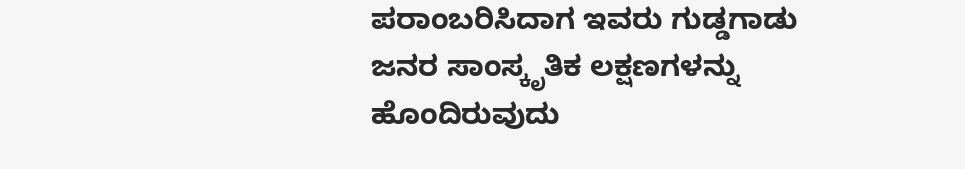ಪರಾಂಬರಿಸಿದಾಗ ಇವರು ಗುಡ್ಡಗಾಡು ಜನರ ಸಾಂಸ್ಕೃತಿಕ ಲಕ್ಷಣಗಳನ್ನು ಹೊಂದಿರುವುದು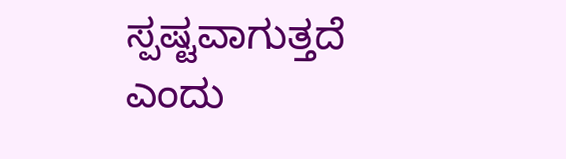ಸ್ಪಷ್ಟವಾಗುತ್ತದೆ ಎಂದು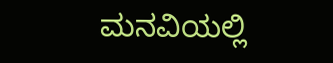ಮನವಿಯಲ್ಲಿ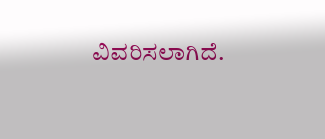ವಿವರಿಸಲಾಗಿದೆ.